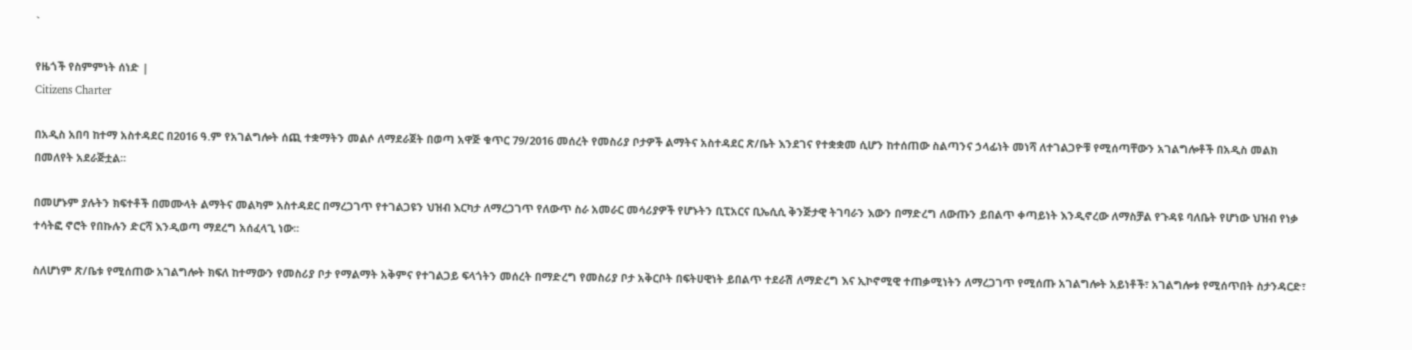`

የዜጎች የስምምነት ሰነድ |
Citizens Charter

በአዲስ አበባ ከተማ አስተዳደር በ2016 ዓ.ም የአገልግሎት ሰጪ ተቋማትን መልሶ ለማደራጀት በወጣ አዋጅ ቁጥር 79/2016 መሰረት የመስሪያ ቦታዎች ልማትና አስተዳደር ጽ/ቤት እንደገና የተቋቋመ ሲሆን ከተሰጠው ስልጣንና ኃላፊነት መነሻ ለተገልጋዮቹ የሚሰጣቸውን አገልግሎቶች በአዲስ መልክ በመለየት አደራጅቷል፡፡

በመሆኑም ያሉትን ክፍተቶች በመሙላት ልማትና መልካም አስተዳደር በማረጋገጥ የተገልጋዩን ህዝብ እርካታ ለማረጋገጥ የለውጥ ስራ አመራር መሳሪያዎች የሆኑትን ቢፒአርና ቢኤሲሲ ቅንጅታዊ ትገባራን እውን በማድረግ ለውጡን ይበልጥ ቀጣይነት እንዲኖረው ለማስቻል የጉዳዩ ባለቤት የሆነው ህዝብ የነቃ ተሳትፎ ኖሮት የበኩሉን ድርሻ እንዲወጣ ማደረግ አሰፈላጊ ነው፡፡

ስለሆነም ጽ/ቤቱ የሚሰጠው አገልግሎት ክፍለ ከተማውን የመስሪያ ቦታ የማልማት አቅምና የተገልጋይ ፍላጎትን መሰረት በማድረግ የመስሪያ ቦታ አቅርቦት በፍትሀዊነት ይበልጥ ተደራሽ ለማድረግ እና ኢኮኖሚዊ ተጠቃሚነትን ለማረጋገጥ የሚሰጡ አገልግሎት አይነቶች፣ አገልግሎቱ የሚሰጥበት ስታንዳርድ፣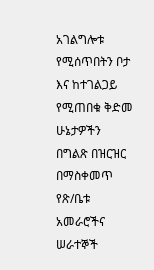አገልግሎቱ የሚሰጥበትን ቦታ እና ከተገልጋይ የሚጠበቁ ቅድመ ሁኔታዎችን በግልጽ በዝርዝር በማስቀመጥ የጽ/ቤቱ አመራሮችና ሠራተኞች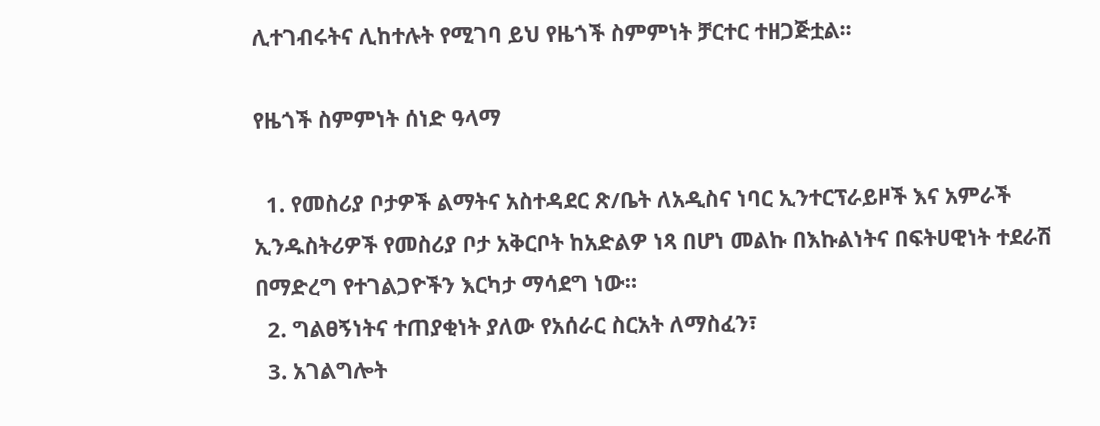ሊተገብሩትና ሊከተሉት የሚገባ ይህ የዜጎች ስምምነት ቻርተር ተዘጋጅቷል፡፡

የዜጎች ስምምነት ሰነድ ዓላማ

  1. የመስሪያ ቦታዎች ልማትና አስተዳደር ጽ/ቤት ለአዲስና ነባር ኢንተርፕራይዞች እና አምራች ኢንዱስትሪዎች የመስሪያ ቦታ አቅርቦት ከአድልዎ ነጻ በሆነ መልኩ በእኩልነትና በፍትሀዊነት ተደራሽ በማድረግ የተገልጋዮችን እርካታ ማሳደግ ነው።
  2. ግልፀኝነትና ተጠያቂነት ያለው የአሰራር ስርአት ለማስፈን፣
  3. አገልግሎት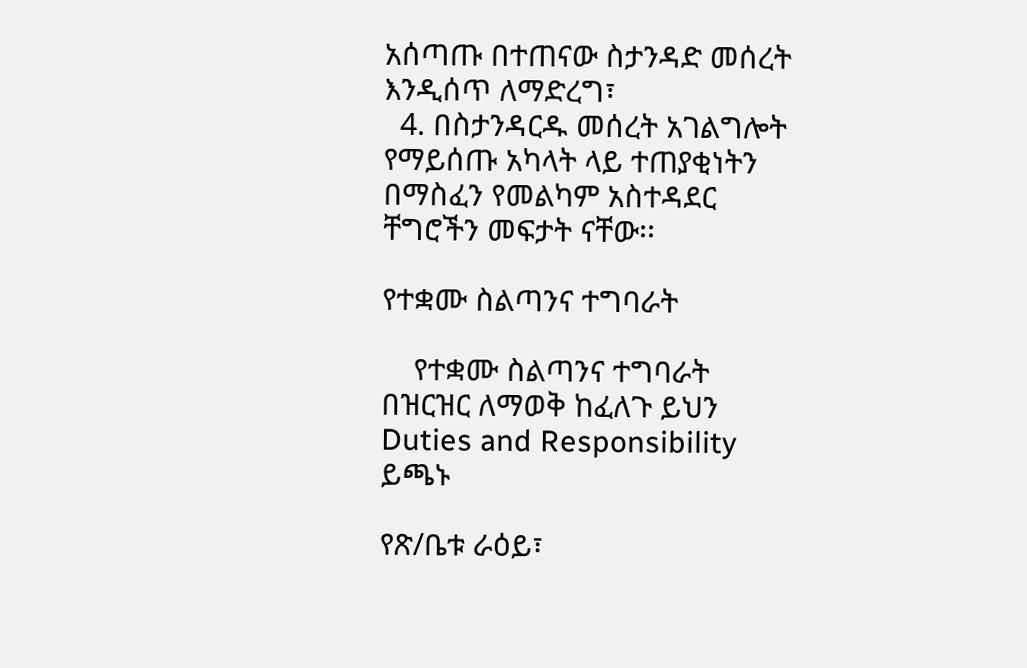አሰጣጡ በተጠናው ስታንዳድ መሰረት እንዲሰጥ ለማድረግ፣
  4. በስታንዳርዱ መሰረት አገልግሎት የማይሰጡ አካላት ላይ ተጠያቂነትን በማስፈን የመልካም አስተዳደር ቸግሮችን መፍታት ናቸው፡፡

የተቋሙ ስልጣንና ተግባራት

    የተቋሙ ስልጣንና ተግባራት በዝርዝር ለማወቅ ከፈለጉ ይህን Duties and Responsibility ይጫኑ

የጽ/ቤቱ ራዕይ፣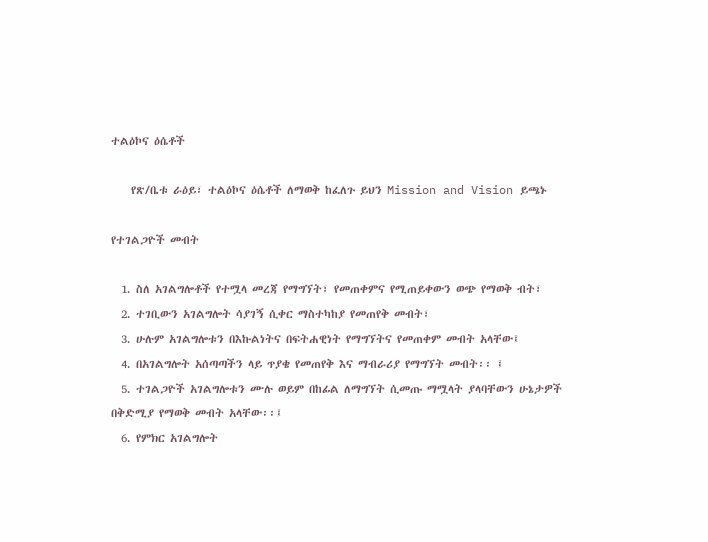ተልዕኮና ዕሴቶች

    የጽ/ቤቱ ራዕይ፣ ተልዕኮና ዕሴቶች ለማወቅ ከፈለጉ ይህን Mission and Vision ይጫኑ

የተገልጋዮች መብት

  1. ስለ አገልግሎቶች የተሟላ መረጃ የማግኘት፣ የመጠቀምና የሚጠይቀውን ወጭ የማወቅ ብት፣
  2. ተገቢውን አገልግሎት ሳያገኝ ሲቀር ማስተካከያ የመጠየቅ መብት፣
  3. ሁሉም አገልግሎቱን በእኩልነትና በፍትሐዊነት የማግኘትና የመጠቀም መብት አላቸው፤
  4. በአገልግሎት አሰጣጣችን ላይ ጥያቄ የመጠየቅ እና ማብራሪያ የማግኘት መብት፡፡ ፤
  5. ተገልጋዮች አገልግሎቱን ሙሉ ወይም በከፊል ለማግኘት ሲመጡ ማሟላት ያላባቸውን ሁኔታዎች በቅድሚያ የማወቅ መብት አላቸው፡፡፤
  6. የምክር አገልግሎት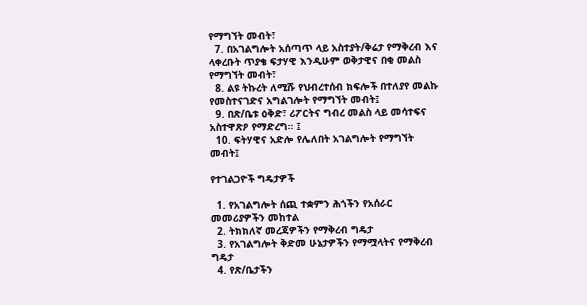የማግኘት መብት፣
  7. በአገልግሎት አሰጣጥ ላይ አስተያት/ቅሬታ የማቅረብ እና ላቀረቡት ጥያቄ ፍታሃዊ እንዲሁም ወቅታዊና በቂ መልስ የማግኘት መብት፣
  8. ልዩ ትኩረት ለሚሹ የህብረተሰብ ክፍሎች በተለያየ መልኩ የመስተናገድና አግልገሎት የማግኘት መብት፤
  9. በጽ/ቤቱ ዕቅድ፣ ሪፖርትና ግብረ መልስ ላይ መሳተፍና አስተዋጽዖ የማድረግ፡፡ ፤
  10. ፍትሃዊና አድሎ የሌለበት አገልግሎት የማግኘት መብት፤

የተገልጋዮች ግዴታዎች

  1. የአገልግሎት ሰጪ ተቋምን ሕጎችን የአሰራር መመሪያዎችን መከተል
  2. ትክክለኛ መረጃዎችን የማቅረብ ግዴታ
  3. የአገልግሎት ቅድመ ሁኔታዎችን የማሟላትና የማቅረብ ግዴታ
  4. የጽ/ቤታችን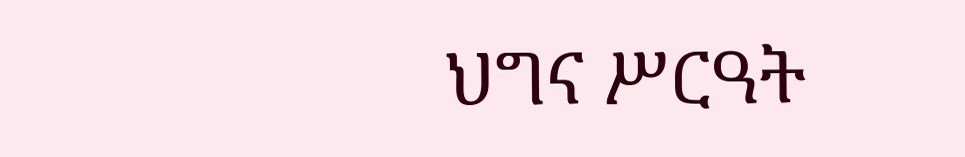ህግና ሥርዓት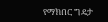የማክበር ግዴታ